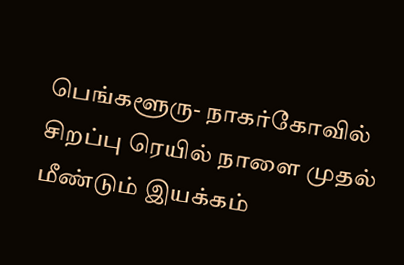பெங்களூரு- நாகர்கோவில் சிறப்பு ரெயில் நாளை முதல் மீண்டும் இயக்கம்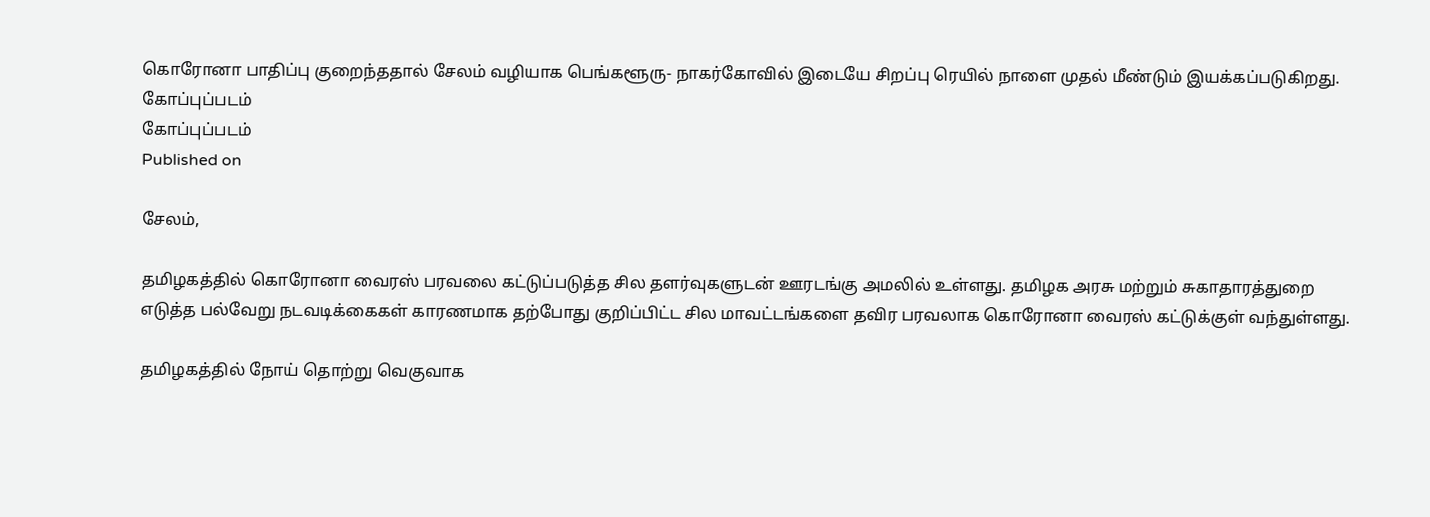கொரோனா பாதிப்பு குறைந்ததால் சேலம் வழியாக பெங்களூரு- நாகர்கோவில் இடையே சிறப்பு ரெயில் நாளை முதல் மீண்டும் இயக்கப்படுகிறது.
கோப்புப்படம்
கோப்புப்படம்
Published on

சேலம்,

தமிழகத்தில் கொரோனா வைரஸ் பரவலை கட்டுப்படுத்த சில தளர்வுகளுடன் ஊரடங்கு அமலில் உள்ளது. தமிழக அரசு மற்றும் சுகாதாரத்துறை எடுத்த பல்வேறு நடவடிக்கைகள் காரணமாக தற்போது குறிப்பிட்ட சில மாவட்டங்களை தவிர பரவலாக கொரோனா வைரஸ் கட்டுக்குள் வந்துள்ளது.

தமிழகத்தில் நோய் தொற்று வெகுவாக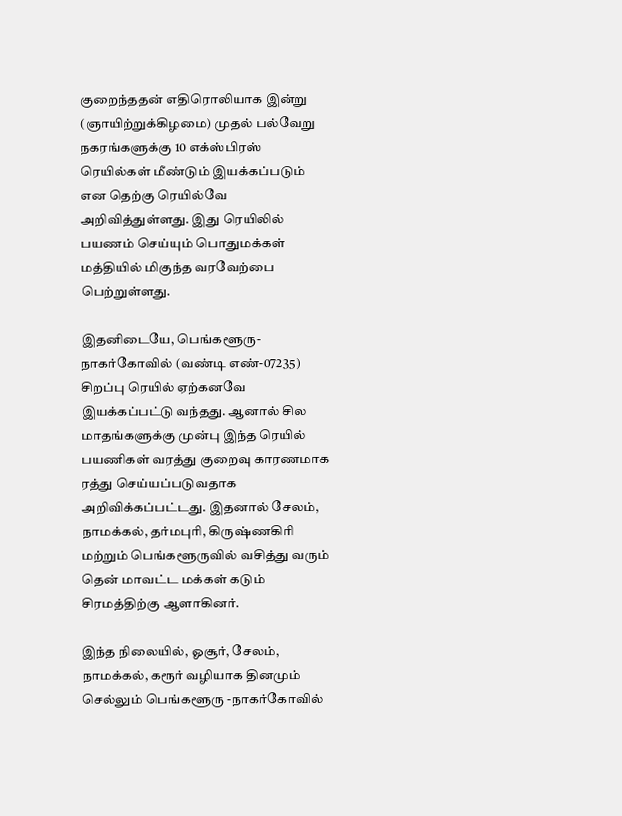குறைந்ததன் எதிரொலியாக இன்று (ஞாயிற்றுக்கிழமை) முதல் பல்வேறு நகரங்களுக்கு 10 எக்ஸ்பிரஸ் ரெயில்கள் மீண்டும் இயக்கப்படும் என தெற்கு ரெயில்வே அறிவித்துள்ளது. இது ரெயிலில் பயணம் செய்யும் பொதுமக்கள் மத்தியில் மிகுந்த வரவேற்பை பெற்றுள்ளது.

இதனிடையே, பெங்களூரு- நாகர்கோவில் (வண்டி எண்-07235) சிறப்பு ரெயில் ஏற்கனவே இயக்கப்பட்டு வந்தது. ஆனால் சில மாதங்களுக்கு முன்பு இந்த ரெயில் பயணிகள் வரத்து குறைவு காரணமாக ரத்து செய்யப்படுவதாக அறிவிக்கப்பட்டது. இதனால் சேலம், நாமக்கல், தர்மபுரி, கிருஷ்ணகிரி மற்றும் பெங்களூருவில் வசித்து வரும் தென் மாவட்ட மக்கள் கடும் சிரமத்திற்கு ஆளாகினர்.

இந்த நிலையில், ஓசூர், சேலம், நாமக்கல், கரூர் வழியாக தினமும் செல்லும் பெங்களூரு -நாகர்கோவில்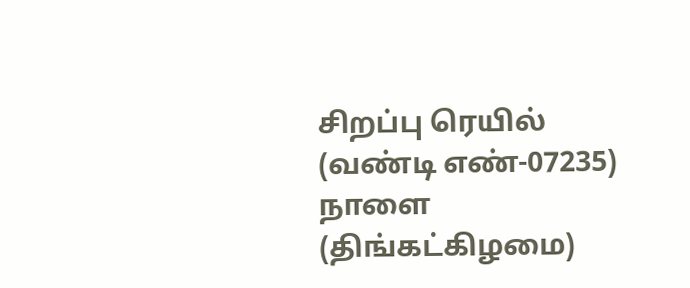சிறப்பு ரெயில் (வண்டி எண்-07235) நாளை (திங்கட்கிழமை)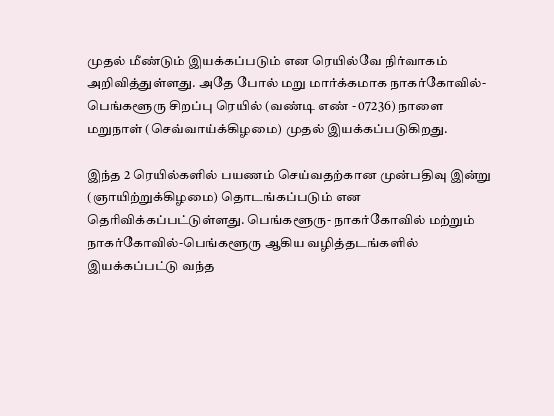முதல் மீண்டும் இயக்கப்படும் என ரெயில்வே நிர்வாகம் அறிவித்துள்ளது. அதே போல் மறு மார்க்கமாக நாகர்கோவில்- பெங்களூரு சிறப்பு ரெயில் (வண்டி எண் - 07236) நாளை மறுநாள் (செவ்வாய்க்கிழமை) முதல் இயக்கப்படுகிறது.

இந்த 2 ரெயில்களில் பயணம் செய்வதற்கான முன்பதிவு இன்று (ஞாயிற்றுக்கிழமை) தொடங்கப்படும் என தெரிவிக்கப்பட்டுள்ளது. பெங்களூரு- நாகர்கோவில் மற்றும் நாகர்கோவில்-பெங்களூரு ஆகிய வழித்தடங்களில் இயக்கப்பட்டு வந்த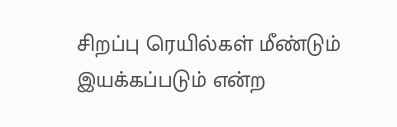சிறப்பு ரெயில்கள் மீண்டும் இயக்கப்படும் என்ற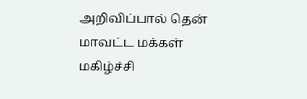அறிவிப்பால் தென் மாவட்ட மக்கள் மகிழ்ச்சி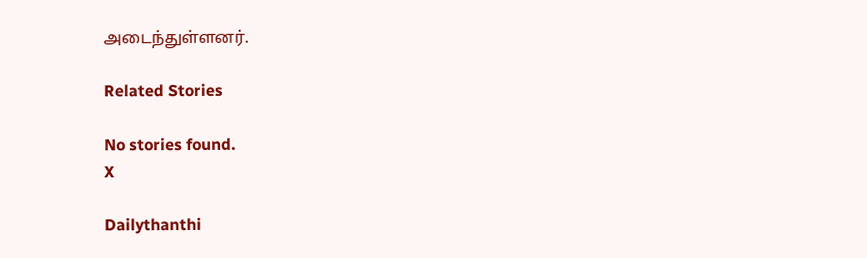அடைந்துள்ளனர்.

Related Stories

No stories found.
X

Dailythanthi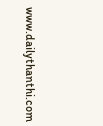www.dailythanthi.com